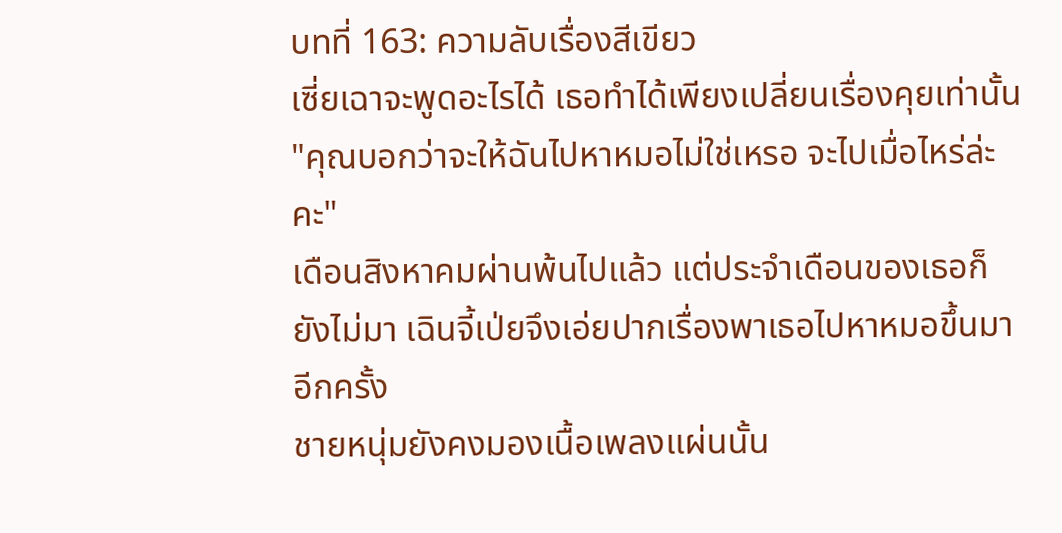บทที่ 163: ความลับเรื่องสีเขียว
เซี่ยเฉาจะพูดอะไรได้ เธอทำได้เพียงเปลี่ยนเรื่องคุยเท่านั้น
"คุณบอกว่าจะให้ฉันไปหาหมอไม่ใช่เหรอ จะไปเมื่อไหร่ล่ะคะ"
เดือนสิงหาคมผ่านพ้นไปแล้ว แต่ประจำเดือนของเธอก็ยังไม่มา เฉินจี้เป่ยจึงเอ่ยปากเรื่องพาเธอไปหาหมอขึ้นมาอีกครั้ง
ชายหนุ่มยังคงมองเนื้อเพลงแผ่นนั้น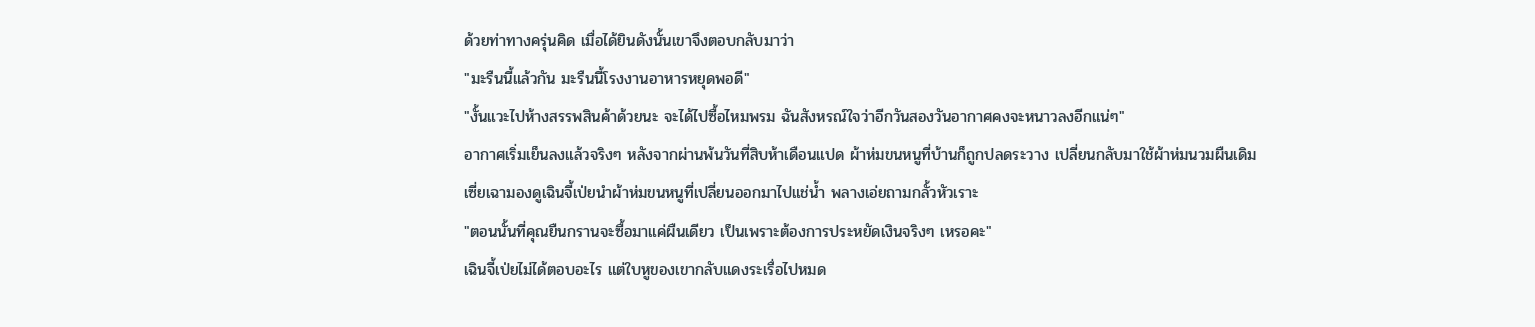ด้วยท่าทางครุ่นคิด เมื่อได้ยินดังนั้นเขาจึงตอบกลับมาว่า
"มะรืนนี้แล้วกัน มะรืนนี้โรงงานอาหารหยุดพอดี"
"งั้นแวะไปห้างสรรพสินค้าด้วยนะ จะได้ไปซื้อไหมพรม ฉันสังหรณ์ใจว่าอีกวันสองวันอากาศคงจะหนาวลงอีกแน่ๆ"
อากาศเริ่มเย็นลงแล้วจริงๆ หลังจากผ่านพ้นวันที่สิบห้าเดือนแปด ผ้าห่มขนหนูที่บ้านก็ถูกปลดระวาง เปลี่ยนกลับมาใช้ผ้าห่มนวมผืนเดิม
เซี่ยเฉามองดูเฉินจี้เป่ยนำผ้าห่มขนหนูที่เปลี่ยนออกมาไปแช่น้ำ พลางเอ่ยถามกลั้วหัวเราะ
"ตอนนั้นที่คุณยืนกรานจะซื้อมาแค่ผืนเดียว เป็นเพราะต้องการประหยัดเงินจริงๆ เหรอคะ"
เฉินจี้เป่ยไม่ได้ตอบอะไร แต่ใบหูของเขากลับแดงระเรื่อไปหมด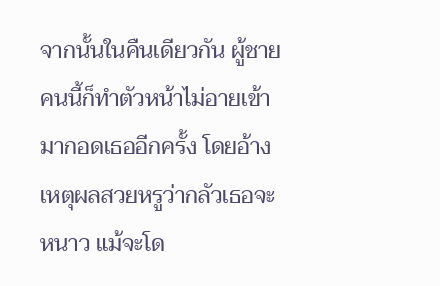จากนั้นในคืนเดียวกัน ผู้ชายคนนี้ก็ทำตัวหน้าไม่อายเข้ามากอดเธออีกครั้ง โดยอ้างเหตุผลสวยหรูว่ากลัวเธอจะหนาว แม้จะโด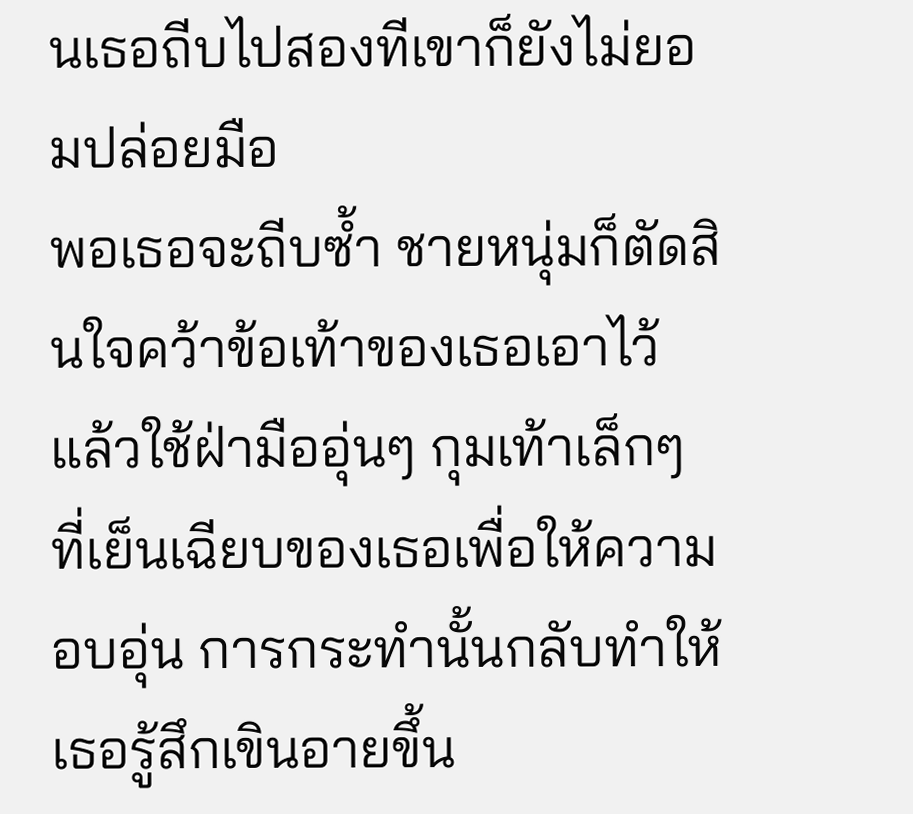นเธอถีบไปสองทีเขาก็ยังไม่ยอมปล่อยมือ
พอเธอจะถีบซ้ำ ชายหนุ่มก็ตัดสินใจคว้าข้อเท้าของเธอเอาไว้ แล้วใช้ฝ่ามืออุ่นๆ กุมเท้าเล็กๆ ที่เย็นเฉียบของเธอเพื่อให้ความอบอุ่น การกระทำนั้นกลับทำให้เธอรู้สึกเขินอายขึ้น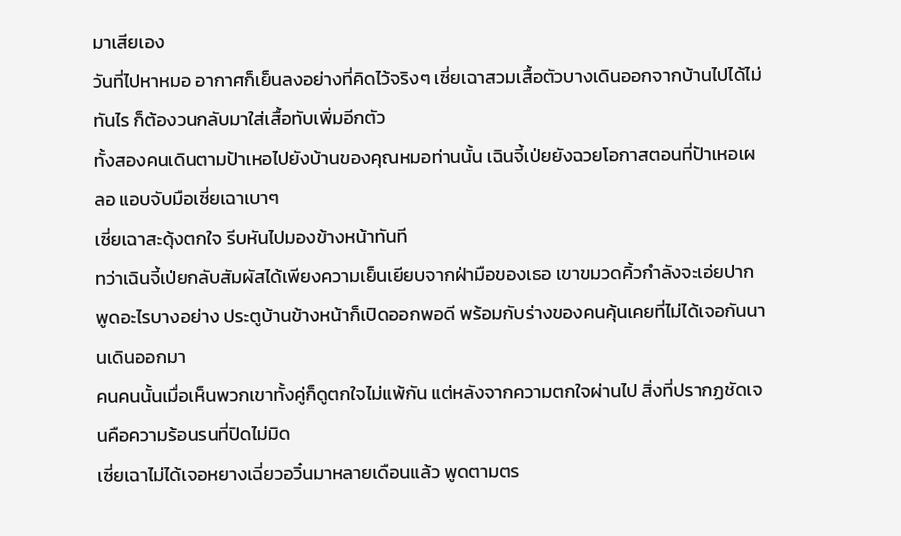มาเสียเอง
วันที่ไปหาหมอ อากาศก็เย็นลงอย่างที่คิดไว้จริงๆ เซี่ยเฉาสวมเสื้อตัวบางเดินออกจากบ้านไปได้ไม่ทันไร ก็ต้องวนกลับมาใส่เสื้อทับเพิ่มอีกตัว
ทั้งสองคนเดินตามป้าเหอไปยังบ้านของคุณหมอท่านนั้น เฉินจี้เป่ยยังฉวยโอกาสตอนที่ป้าเหอเผลอ แอบจับมือเซี่ยเฉาเบาๆ
เซี่ยเฉาสะดุ้งตกใจ รีบหันไปมองข้างหน้าทันที
ทว่าเฉินจี้เป่ยกลับสัมผัสได้เพียงความเย็นเยียบจากฝ่ามือของเธอ เขาขมวดคิ้วกำลังจะเอ่ยปากพูดอะไรบางอย่าง ประตูบ้านข้างหน้าก็เปิดออกพอดี พร้อมกับร่างของคนคุ้นเคยที่ไม่ได้เจอกันนานเดินออกมา
คนคนนั้นเมื่อเห็นพวกเขาทั้งคู่ก็ดูตกใจไม่แพ้กัน แต่หลังจากความตกใจผ่านไป สิ่งที่ปรากฏชัดเจนคือความร้อนรนที่ปิดไม่มิด
เซี่ยเฉาไม่ได้เจอหยางเฉี่ยวอวิ๋นมาหลายเดือนแล้ว พูดตามตร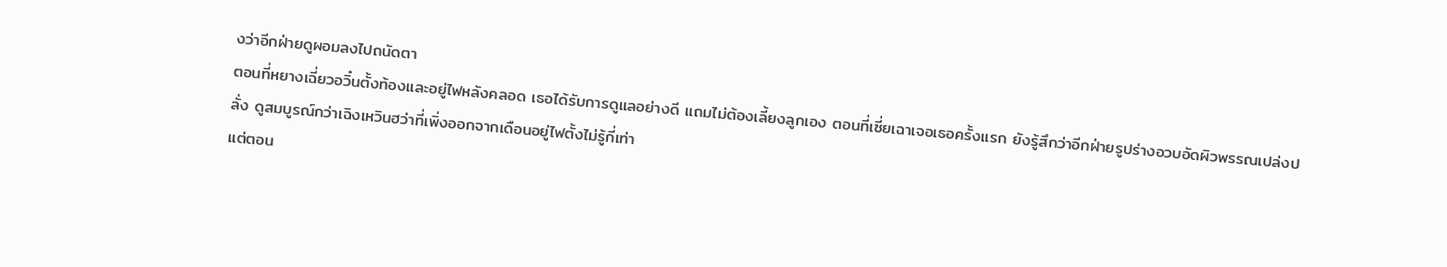งว่าอีกฝ่ายดูผอมลงไปถนัดตา
ตอนที่หยางเฉี่ยวอวิ๋นตั้งท้องและอยู่ไฟหลังคลอด เธอได้รับการดูแลอย่างดี แถมไม่ต้องเลี้ยงลูกเอง ตอนที่เซี่ยเฉาเจอเธอครั้งแรก ยังรู้สึกว่าอีกฝ่ายรูปร่างอวบอัดผิวพรรณเปล่งปลั่ง ดูสมบูรณ์กว่าเฉิงเหวินฮว่าที่เพิ่งออกจากเดือนอยู่ไฟตั้งไม่รู้กี่เท่า
แต่ตอน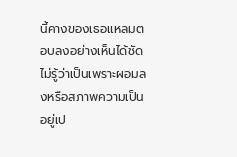นี้คางของเธอแหลมตอบลงอย่างเห็นได้ชัด ไม่รู้ว่าเป็นเพราะผอมลงหรือสภาพความเป็นอยู่เป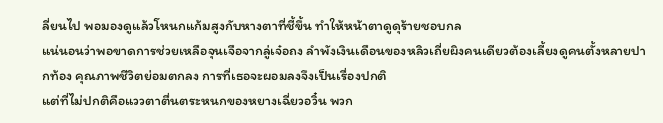ลี่ยนไป พอมองดูแล้วโหนกแก้มสูงกับหางตาที่ชี้ขึ้น ทำให้หน้าตาดูดุร้ายชอบกล
แน่นอนว่าพอขาดการช่วยเหลือจุนเจือจากลู่เจ๋อถง ลำพังเงินเดือนของหลิวเถี่ยผิงคนเดียวต้องเลี้ยงดูคนตั้งหลายปากท้อง คุณภาพชีวิตย่อมตกลง การที่เธอจะผอมลงจึงเป็นเรื่องปกติ
แต่ที่ไม่ปกติคือแววตาตื่นตระหนกของหยางเฉี่ยวอวิ๋น พวก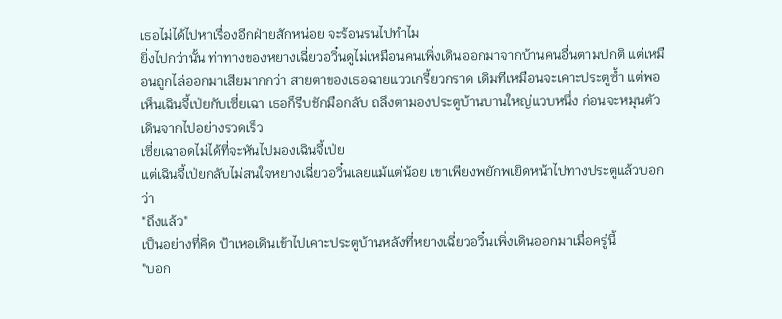เธอไม่ได้ไปหาเรื่องอีกฝ่ายสักหน่อย จะร้อนรนไปทำไม
ยิ่งไปกว่านั้น ท่าทางของหยางเฉี่ยวอวิ๋นดูไม่เหมือนคนเพิ่งเดินออกมาจากบ้านคนอื่นตามปกติ แต่เหมือนถูกไล่ออกมาเสียมากกว่า สายตาของเธอฉายแววเกรี้ยวกราด เดิมทีเหมือนจะเคาะประตูซ้ำ แต่พอเห็นเฉินจี้เป่ยกับเซี่ยเฉา เธอก็รีบชักมือกลับ ถลึงตามองประตูบ้านบานใหญ่แวบหนึ่ง ก่อนจะหมุนตัวเดินจากไปอย่างรวดเร็ว
เซี่ยเฉาอดไม่ได้ที่จะหันไปมองเฉินจี้เป่ย
แต่เฉินจี้เป่ยกลับไม่สนใจหยางเฉี่ยวอวิ๋นเลยแม้แต่น้อย เขาเพียงพยักพเยิดหน้าไปทางประตูแล้วบอกว่า
"ถึงแล้ว"
เป็นอย่างที่คิด ป้าเหอเดินเข้าไปเคาะประตูบ้านหลังที่หยางเฉี่ยวอวิ๋นเพิ่งเดินออกมาเมื่อครู่นี้
"บอก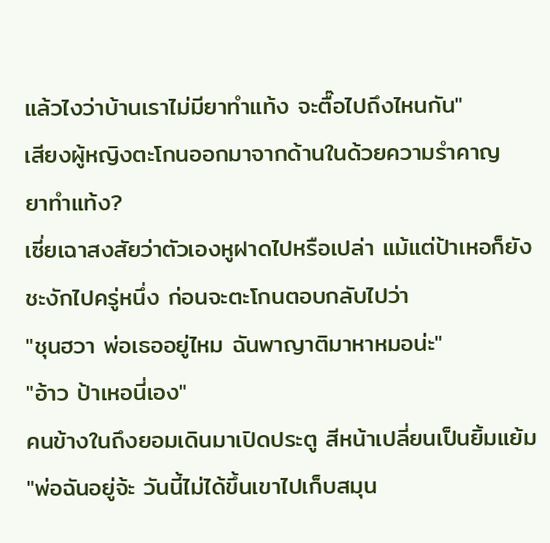แล้วไงว่าบ้านเราไม่มียาทำแท้ง จะตื๊อไปถึงไหนกัน"
เสียงผู้หญิงตะโกนออกมาจากด้านในด้วยความรำคาญ
ยาทำแท้ง?
เซี่ยเฉาสงสัยว่าตัวเองหูฝาดไปหรือเปล่า แม้แต่ป้าเหอก็ยังชะงักไปครู่หนึ่ง ก่อนจะตะโกนตอบกลับไปว่า
"ชุนฮวา พ่อเธออยู่ไหม ฉันพาญาติมาหาหมอน่ะ"
"อ้าว ป้าเหอนี่เอง"
คนข้างในถึงยอมเดินมาเปิดประตู สีหน้าเปลี่ยนเป็นยิ้มแย้ม
"พ่อฉันอยู่จ้ะ วันนี้ไม่ได้ขึ้นเขาไปเก็บสมุน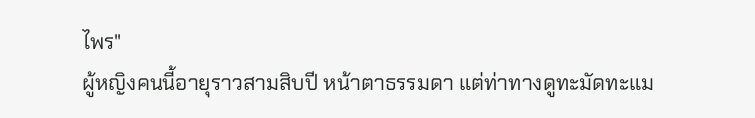ไพร"
ผู้หญิงคนนี้อายุราวสามสิบปี หน้าตาธรรมดา แต่ท่าทางดูทะมัดทะแม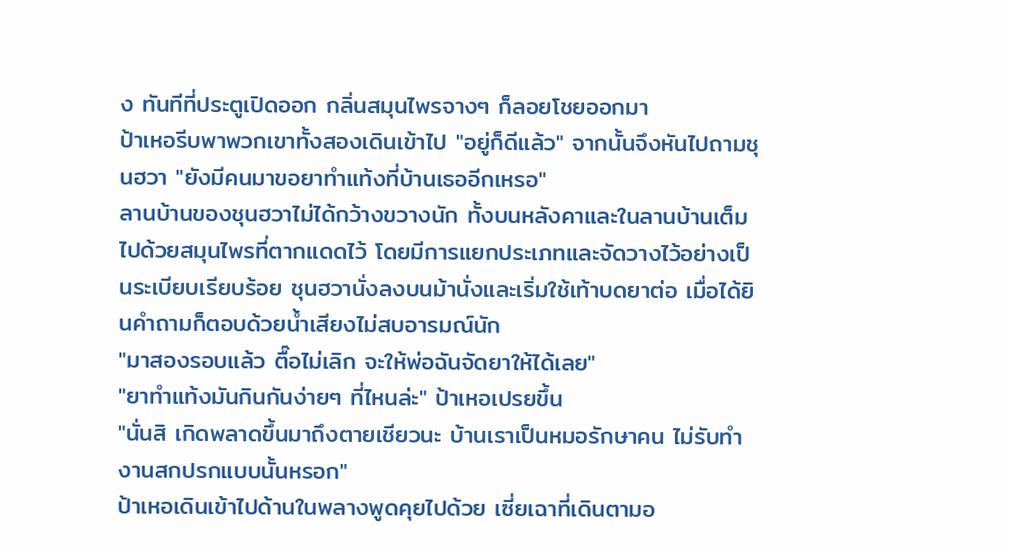ง ทันทีที่ประตูเปิดออก กลิ่นสมุนไพรจางๆ ก็ลอยโชยออกมา
ป้าเหอรีบพาพวกเขาทั้งสองเดินเข้าไป "อยู่ก็ดีแล้ว" จากนั้นจึงหันไปถามชุนฮวา "ยังมีคนมาขอยาทำแท้งที่บ้านเธออีกเหรอ"
ลานบ้านของชุนฮวาไม่ได้กว้างขวางนัก ทั้งบนหลังคาและในลานบ้านเต็มไปด้วยสมุนไพรที่ตากแดดไว้ โดยมีการแยกประเภทและจัดวางไว้อย่างเป็นระเบียบเรียบร้อย ชุนฮวานั่งลงบนม้านั่งและเริ่มใช้เท้าบดยาต่อ เมื่อได้ยินคำถามก็ตอบด้วยน้ำเสียงไม่สบอารมณ์นัก
"มาสองรอบแล้ว ตื๊อไม่เลิก จะให้พ่อฉันจัดยาให้ได้เลย"
"ยาทำแท้งมันกินกันง่ายๆ ที่ไหนล่ะ" ป้าเหอเปรยขึ้น
"นั่นสิ เกิดพลาดขึ้นมาถึงตายเชียวนะ บ้านเราเป็นหมอรักษาคน ไม่รับทำงานสกปรกแบบนั้นหรอก"
ป้าเหอเดินเข้าไปด้านในพลางพูดคุยไปด้วย เซี่ยเฉาที่เดินตามอ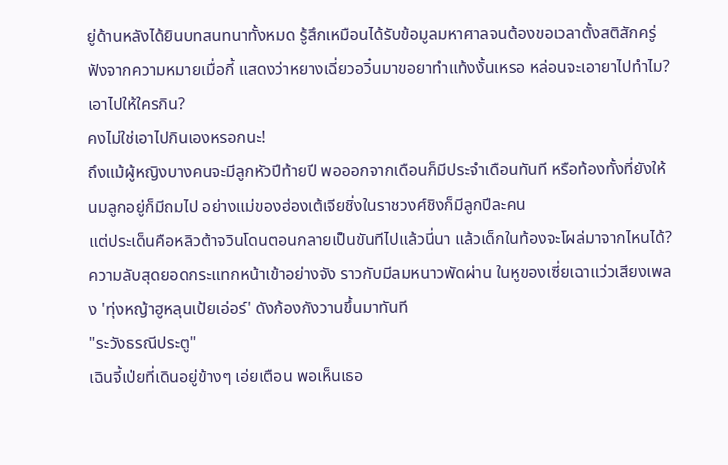ยู่ด้านหลังได้ยินบทสนทนาทั้งหมด รู้สึกเหมือนได้รับข้อมูลมหาศาลจนต้องขอเวลาตั้งสติสักครู่
ฟังจากความหมายเมื่อกี้ แสดงว่าหยางเฉี่ยวอวิ๋นมาขอยาทำแท้งงั้นเหรอ หล่อนจะเอายาไปทำไม? เอาไปให้ใครกิน?
คงไม่ใช่เอาไปกินเองหรอกนะ!
ถึงแม้ผู้หญิงบางคนจะมีลูกหัวปีท้ายปี พอออกจากเดือนก็มีประจำเดือนทันที หรือท้องทั้งที่ยังให้นมลูกอยู่ก็มีถมไป อย่างแม่ของฮ่องเต้เจียชิ่งในราชวงศ์ชิงก็มีลูกปีละคน
แต่ประเด็นคือหลิวต้าจวินโดนตอนกลายเป็นขันทีไปแล้วนี่นา แล้วเด็กในท้องจะโผล่มาจากไหนได้?
ความลับสุดยอดกระแทกหน้าเข้าอย่างจัง ราวกับมีลมหนาวพัดผ่าน ในหูของเซี่ยเฉาแว่วเสียงเพลง 'ทุ่งหญ้าฮูหลุนเป้ยเอ่อร์' ดังก้องกังวานขึ้นมาทันที
"ระวังธรณีประตู"
เฉินจี้เป่ยที่เดินอยู่ข้างๆ เอ่ยเตือน พอเห็นเธอ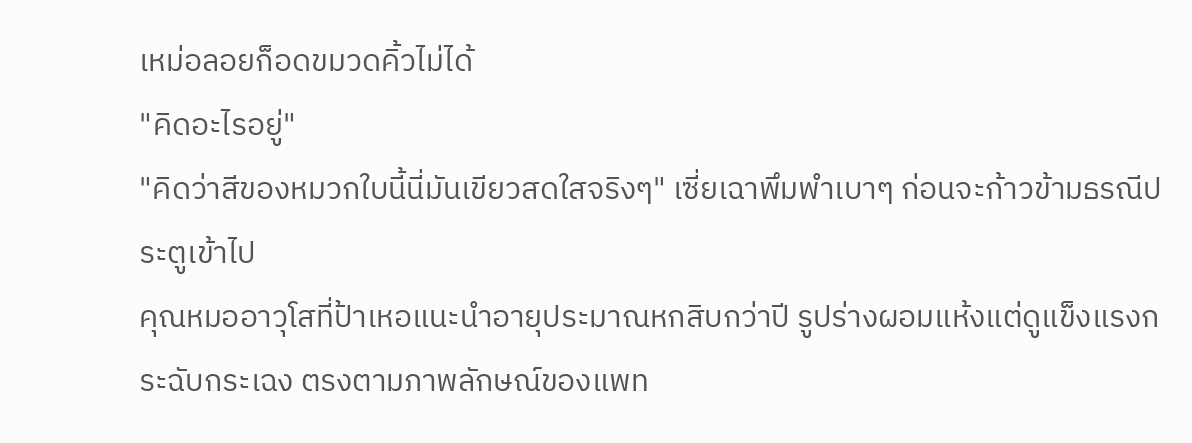เหม่อลอยก็อดขมวดคิ้วไม่ได้
"คิดอะไรอยู่"
"คิดว่าสีของหมวกใบนี้นี่มันเขียวสดใสจริงๆ" เซี่ยเฉาพึมพำเบาๆ ก่อนจะก้าวข้ามธรณีประตูเข้าไป
คุณหมออาวุโสที่ป้าเหอแนะนำอายุประมาณหกสิบกว่าปี รูปร่างผอมแห้งแต่ดูแข็งแรงกระฉับกระเฉง ตรงตามภาพลักษณ์ของแพท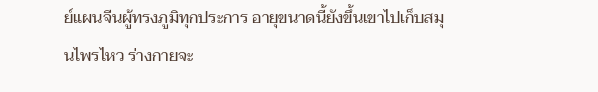ย์แผนจีนผู้ทรงภูมิทุกประการ อายุขนาดนี้ยังขึ้นเขาไปเก็บสมุนไพรไหว ร่างกายจะ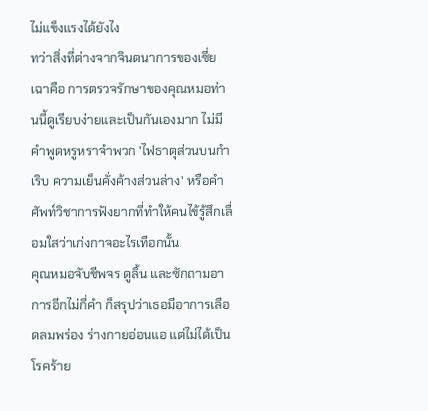ไม่แข็งแรงได้ยังไง
ทว่าสิ่งที่ต่างจากจินตนาการของเซี่ยเฉาคือ การตรวจรักษาของคุณหมอท่านนี้ดูเรียบง่ายและเป็นกันเองมาก ไม่มีคำพูดหรูหราจำพวก 'ไฟธาตุส่วนบนกำเริบ ความเย็นคั่งค้างส่วนล่าง' หรือคำศัพท์วิชาการฟังยากที่ทำให้คนไข้รู้สึกเลื่อมใสว่าเก่งกาจอะไรเทือกนั้น
คุณหมอจับชีพจร ดูลิ้น และซักถามอาการอีกไม่กี่คำ ก็สรุปว่าเธอมีอาการเลือดลมพร่อง ร่างกายอ่อนแอ แต่ไม่ได้เป็นโรคร้าย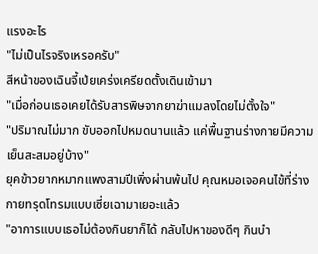แรงอะไร
"ไม่เป็นไรจริงเหรอครับ"
สีหน้าของเฉินจี้เป่ยเคร่งเครียดตั้งเดินเข้ามา
"เมื่อก่อนเธอเคยได้รับสารพิษจากยาฆ่าแมลงโดยไม่ตั้งใจ"
"ปริมาณไม่มาก ขับออกไปหมดนานแล้ว แค่พื้นฐานร่างกายมีความเย็นสะสมอยู่บ้าง"
ยุคข้าวยากหมากแพงสามปีเพิ่งผ่านพ้นไป คุณหมอเจอคนไข้ที่ร่างกายทรุดโทรมแบบเซี่ยเฉามาเยอะแล้ว
"อาการแบบเธอไม่ต้องกินยาก็ได้ กลับไปหาของดีๆ กินบำ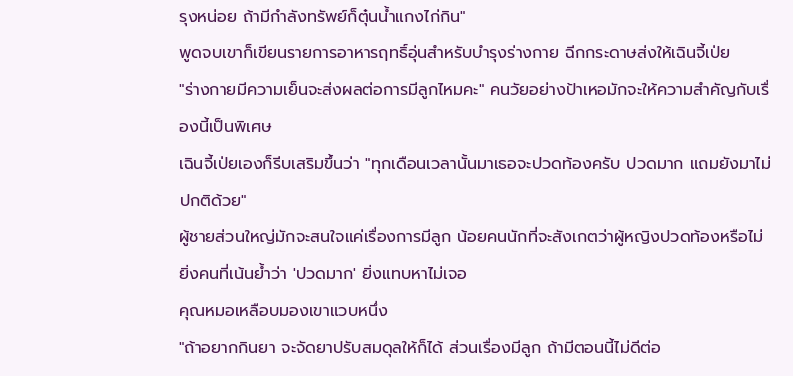รุงหน่อย ถ้ามีกำลังทรัพย์ก็ตุ๋นน้ำแกงไก่กิน"
พูดจบเขาก็เขียนรายการอาหารฤทธิ์อุ่นสำหรับบำรุงร่างกาย ฉีกกระดาษส่งให้เฉินจี้เป่ย
"ร่างกายมีความเย็นจะส่งผลต่อการมีลูกไหมคะ" คนวัยอย่างป้าเหอมักจะให้ความสำคัญกับเรื่องนี้เป็นพิเศษ
เฉินจี้เป่ยเองก็รีบเสริมขึ้นว่า "ทุกเดือนเวลานั้นมาเธอจะปวดท้องครับ ปวดมาก แถมยังมาไม่ปกติด้วย"
ผู้ชายส่วนใหญ่มักจะสนใจแค่เรื่องการมีลูก น้อยคนนักที่จะสังเกตว่าผู้หญิงปวดท้องหรือไม่ ยิ่งคนที่เน้นย้ำว่า 'ปวดมาก' ยิ่งแทบหาไม่เจอ
คุณหมอเหลือบมองเขาแวบหนึ่ง
"ถ้าอยากกินยา จะจัดยาปรับสมดุลให้ก็ได้ ส่วนเรื่องมีลูก ถ้ามีตอนนี้ไม่ดีต่อ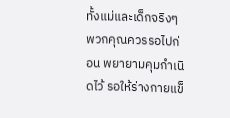ทั้งแม่และเด็กจริงๆ พวกคุณควรรอไปก่อน พยายามคุมกำเนิดไว้ รอให้ร่างกายแข็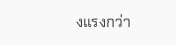งแรงกว่า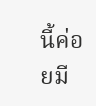นี้ค่อยมี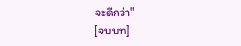จะดีกว่า"
[จบบท]